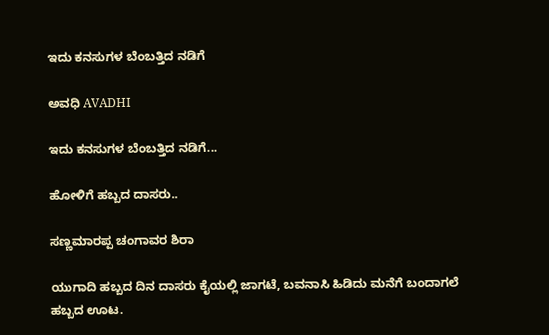ಇದು ಕನಸುಗಳ ಬೆಂಬತ್ತಿದ ನಡಿಗೆ‍

ಅವಧಿ AVADHI

ಇದು ಕನಸುಗಳ ಬೆಂಬತ್ತಿದ ನಡಿಗೆ...

ಹೋಳಿಗೆ ಹಬ್ಬದ ದಾಸರು..

ಸಣ್ಣಮಾರಪ್ಪ ಚಂಗಾವರ ಶಿರಾ

ಯುಗಾದಿ ಹಬ್ಬದ ದಿನ ದಾಸರು ಕೈಯಲ್ಲಿ ಜಾಗಟೆ, ಬವನಾಸಿ ಹಿಡಿದು ಮನೆಗೆ ಬಂದಾಗಲೆ ಹಬ್ಬದ ಊಟ.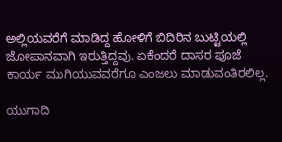ಅಲ್ಲಿಯವರೆಗೆ ಮಾಡಿದ್ದ ಹೋಳಿಗೆ ಬಿದಿರಿನ ಬುಟ್ಟಿಯಲ್ಲಿ ಜೋಪಾನವಾಗಿ ಇರುತ್ತಿದ್ದವು. ಏಕೆಂದರೆ ದಾಸರ ಪೂಜೆ ಕಾರ್ಯ ಮುಗಿಯುವವರೆಗೂ ಎಂಜಲು ಮಾಡುವಂತಿರಲಿಲ್ಲ.

ಯುಗಾದಿ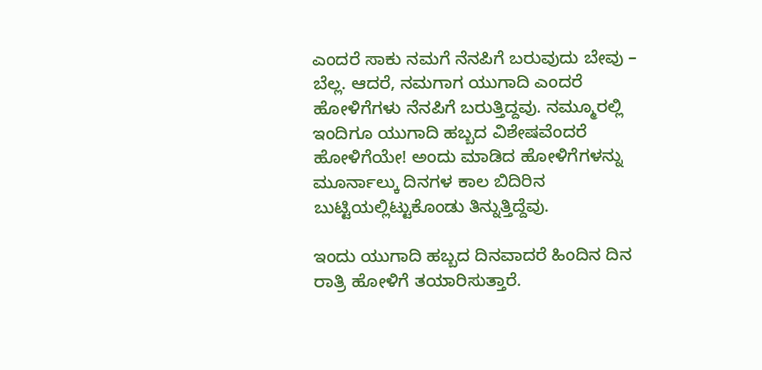ಎಂದರೆ ಸಾಕು ನಮಗೆ ನೆನಪಿಗೆ ಬರುವುದು ಬೇವು – ಬೆಲ್ಲ. ಆದರೆ, ನಮಗಾಗ ಯುಗಾದಿ ಎಂದರೆ ಹೋಳಿಗೆಗಳು ನೆನಪಿಗೆ ಬರುತ್ತಿದ್ದವು. ನಮ್ಮೂರಲ್ಲಿ ಇಂದಿಗೂ ಯುಗಾದಿ ಹಬ್ಬದ ವಿಶೇಷವೆಂದರೆ ಹೋಳಿಗೆಯೇ! ಅಂದು ಮಾಡಿದ ಹೋಳಿಗೆಗಳನ್ನು ಮೂರ್ನಾಲ್ಕು ದಿನಗಳ ಕಾಲ ಬಿದಿರಿನ ಬುಟ್ಟಿಯಲ್ಲಿಟ್ಟುಕೊಂಡು ತಿನ್ನುತ್ತಿದ್ದೆವು.

ಇಂದು ಯುಗಾದಿ ಹಬ್ಬದ ದಿನವಾದರೆ ಹಿಂದಿನ ದಿನ ರಾತ್ರಿ ಹೋಳಿಗೆ ತಯಾರಿಸುತ್ತಾರೆ.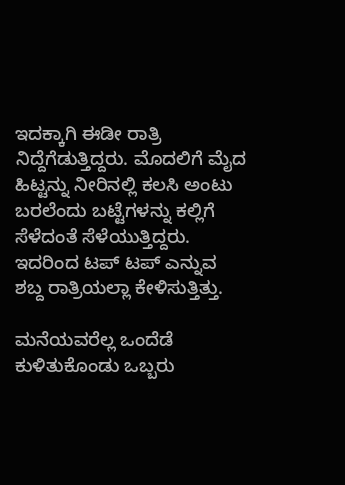ಇದಕ್ಕಾಗಿ ಈಡೀ ರಾತ್ರಿ ನಿದ್ದೆಗೆಡುತ್ತಿದ್ದರು. ಮೊದಲಿಗೆ ಮೈದ ಹಿಟ್ಟನ್ನು ನೀರಿನಲ್ಲಿ ಕಲಸಿ ಅಂಟು ಬರಲೆಂದು ಬಟ್ಟೆಗಳನ್ನು ಕಲ್ಲಿಗೆ ಸೆಳೆದಂತೆ ಸೆಳೆಯುತ್ತಿದ್ದರು. ಇದರಿಂದ ಟಪ್ ಟಪ್ ಎನ್ನುವ ಶಬ್ದ ರಾತ್ರಿಯಲ್ಲಾ ಕೇಳಿಸುತ್ತಿತ್ತು.

ಮನೆಯವರೆಲ್ಲ ಒಂದೆಡೆ ಕುಳಿತುಕೊಂಡು ಒಬ್ಬರು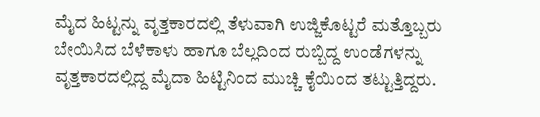ಮೈದ ಹಿಟ್ಟನ್ನು ವೃತ್ತಕಾರದಲ್ಲಿ ತೆಳುವಾಗಿ ಉಜ್ಜಿಕೊಟ್ಟರೆ ಮತ್ತೊಬ್ಬರು ಬೇಯಿಸಿದ ಬೆಳೆಕಾಳು ಹಾಗೂ ಬೆಲ್ಲದಿಂದ ರುಬ್ಬಿದ್ದ ಉಂಡೆಗಳನ್ನು ವೃತ್ತಕಾರದಲ್ಲಿದ್ದ ಮೈದಾ ಹಿಟ್ಟಿನಿಂದ ಮುಚ್ಚಿ ಕೈಯಿಂದ ತಟ್ಟುತ್ತಿದ್ದರು.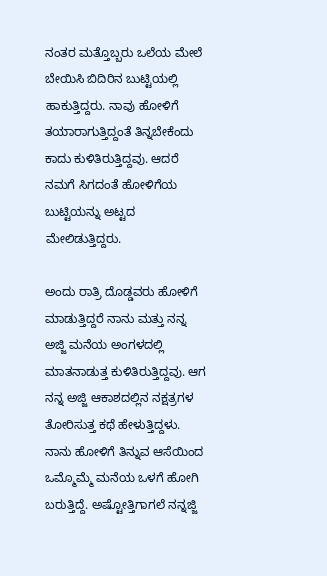ನಂತರ ಮತ್ತೊಬ್ಬರು ಒಲೆಯ ಮೇಲೆ ಬೇಯಿಸಿ ಬಿದಿರಿನ ಬುಟ್ಟಿಯಲ್ಲಿ ಹಾಕುತ್ತಿದ್ದರು. ನಾವು ಹೋಳಿಗೆ ತಯಾರಾಗುತ್ತಿದ್ದಂತೆ ತಿನ್ನಬೇಕೆಂದು ಕಾದು ಕುಳಿತಿರುತ್ತಿದ್ದವು. ಆದರೆ ನಮಗೆ ಸಿಗದಂತೆ ಹೋಳಿಗೆಯ ಬುಟ್ಟಿಯನ್ನು ಅಟ್ಟದ ಮೇಲಿಡುತ್ತಿದ್ದರು.

ಅಂದು ರಾತ್ರಿ ದೊಡ್ಡವರು ಹೋಳಿಗೆ ಮಾಡುತ್ತಿದ್ದರೆ ನಾನು ಮತ್ತು ನನ್ನ ಅಜ್ಜಿ ಮನೆಯ ಅಂಗಳದಲ್ಲಿ ಮಾತನಾಡುತ್ತ ಕುಳಿತಿರುತ್ತಿದ್ದವು. ಆಗ ನನ್ನ ಅಜ್ಜಿ ಆಕಾಶದಲ್ಲಿನ ನಕ್ಷತ್ರಗಳ ತೋರಿಸುತ್ತ ಕಥೆ ಹೇಳುತ್ತಿದ್ದಳು. ನಾನು ಹೋಳಿಗೆ ತಿನ್ನುವ ಆಸೆಯಿಂದ ಒಮ್ಮೊಮ್ಮೆ ಮನೆಯ ಒಳಗೆ ಹೋಗಿ ಬರುತ್ತಿದ್ದೆ. ಅಷ್ಟೋತ್ತಿಗಾಗಲೆ ನನ್ನಜ್ಜಿ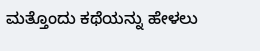ಮತ್ತೊಂದು ಕಥೆಯನ್ನು ಹೇಳಲು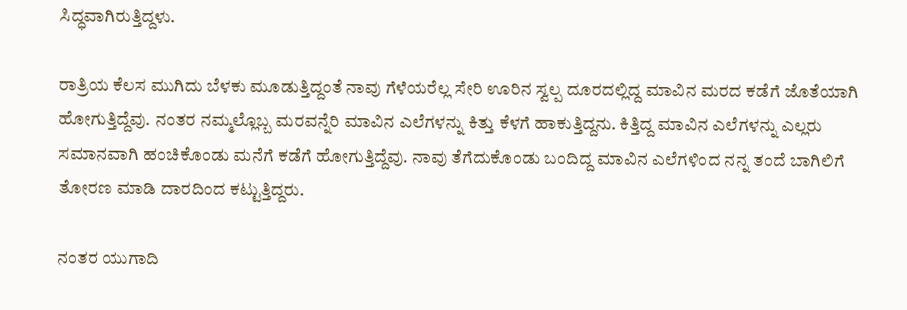ಸಿದ್ಧವಾಗಿರುತ್ತಿದ್ದಳು.

ರಾತ್ರಿಯ ಕೆಲಸ ಮುಗಿದು ಬೆಳಕು ಮೂಡುತ್ತಿದ್ದಂತೆ ನಾವು ಗೆಳೆಯರೆಲ್ಲ ಸೇರಿ ಊರಿನ ಸ್ವಲ್ಪ ದೂರದಲ್ಲಿದ್ದ ಮಾವಿನ ಮರದ ಕಡೆಗೆ ಜೊತೆಯಾಗಿ ಹೋಗುತ್ತಿದ್ದೆವು. ನಂತರ ನಮ್ಮಲ್ಲೊಬ್ಬ ಮರವನ್ನೆರಿ ಮಾವಿನ ಎಲೆಗಳನ್ನು ಕಿತ್ತು ಕೆಳಗೆ ಹಾಕುತ್ತಿದ್ದನು. ಕಿತ್ತಿದ್ದ ಮಾವಿನ ಎಲೆಗಳನ್ನು ಎಲ್ಲರು ಸಮಾನವಾಗಿ ಹಂಚಿಕೊಂಡು ಮನೆಗೆ ಕಡೆಗೆ ಹೋಗುತ್ತಿದ್ದೆವು. ನಾವು ತೆಗೆದುಕೊಂಡು ಬಂದಿದ್ದ ಮಾವಿನ ಎಲೆಗಳಿಂದ ನನ್ನ ತಂದೆ ಬಾಗಿಲಿಗೆ ತೋರಣ ಮಾಡಿ ದಾರದಿಂದ ಕಟ್ಟುತ್ತಿದ್ದರು.

ನಂತರ ಯುಗಾದಿ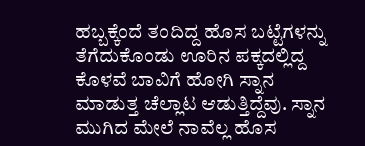ಹಬ್ಬಕ್ಕೆಂದೆ ತಂದಿದ್ದ ಹೊಸ ಬಟ್ಟೆಗಳನ್ನು ತೆಗೆದುಕೊಂಡು ಊರಿನ ಪಕ್ಕದಲ್ಲಿದ್ದ ಕೊಳವೆ ಬಾವಿಗೆ ಹೋಗಿ ಸ್ನಾನ ಮಾಡುತ್ತ ಚೆಲ್ಲಾಟ ಆಡುತ್ತಿದ್ದೆವು. ಸ್ನಾನ ಮುಗಿದ ಮೇಲೆ ನಾವೆಲ್ಲ ಹೊಸ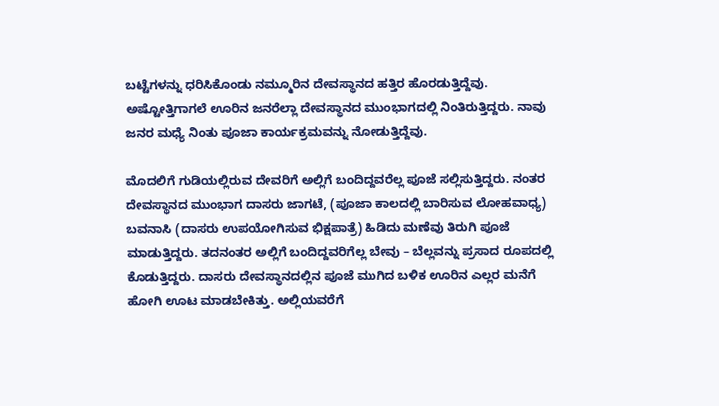ಬಟ್ಟೆಗಳನ್ನು ಧರಿಸಿಕೊಂಡು ನಮ್ಮೂರಿನ ದೇವಸ್ಥಾನದ ಹತ್ತಿರ ಹೊರಡುತ್ತಿದ್ದೆವು. ಅಷ್ಟೋತ್ತಿಗಾಗಲೆ ಊರಿನ ಜನರೆಲ್ಲಾ ದೇವಸ್ಥಾನದ ಮುಂಭಾಗದಲ್ಲಿ ನಿಂತಿರುತ್ತಿದ್ದರು. ನಾವು ಜನರ ಮಧ್ಯೆ ನಿಂತು ಪೂಜಾ ಕಾರ್ಯಕ್ರಮವನ್ನು ನೋಡುತ್ತಿದ್ದೆವು.

ಮೊದಲಿಗೆ ಗುಡಿಯಲ್ಲಿರುವ ದೇವರಿಗೆ ಅಲ್ಲಿಗೆ ಬಂದಿದ್ದವರೆಲ್ಲ ಪೂಜೆ ಸಲ್ಲಿಸುತ್ತಿದ್ದರು. ನಂತರ ದೇವಸ್ಥಾನದ ಮುಂಭಾಗ ದಾಸರು ಜಾಗಟೆ, (ಪೂಜಾ ಕಾಲದಲ್ಲಿ ಬಾರಿಸುವ ಲೋಹವಾಧ್ಯ) ಬವನಾಸಿ (ದಾಸರು ಉಪಯೋಗಿಸುವ ಭಿಕ್ಷಪಾತ್ರೆ) ಹಿಡಿದು ಮಣೆವು ತಿರುಗಿ ಪೂಜೆ ಮಾಡುತ್ತಿದ್ದರು. ತದನಂತರ ಅಲ್ಲಿಗೆ ಬಂದಿದ್ದವರಿಗೆಲ್ಲ ಬೇವು – ಬೆಲ್ಲವನ್ನು ಪ್ರಸಾದ ರೂಪದಲ್ಲಿ ಕೊಡುತ್ತಿದ್ದರು. ದಾಸರು ದೇವಸ್ಥಾನದಲ್ಲಿನ ಪೂಜೆ ಮುಗಿದ ಬಳಿಕ ಊರಿನ ಎಲ್ಲರ ಮನೆಗೆ ಹೋಗಿ ಊಟ ಮಾಡಬೇಕಿತ್ತು. ಅಲ್ಲಿಯವರೆಗೆ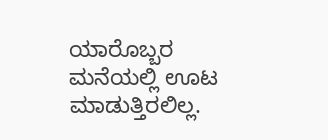ಯಾರೊಬ್ಬರ ಮನೆಯಲ್ಲಿ ಊಟ ಮಾಡುತ್ತಿರಲಿಲ್ಲ.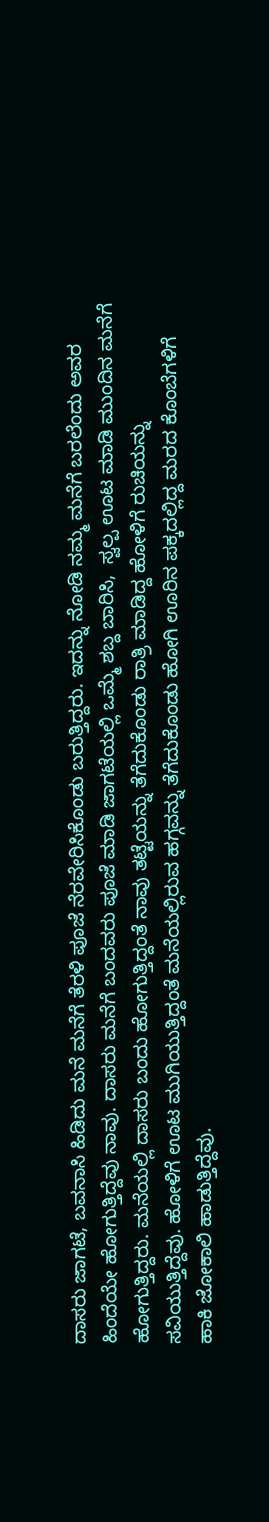ದಾಸರು ಜಾಗಟೆ, ಬವನಾಸಿ ಹಿಡಿದು ಮನೆ ಮನೆಗೆ ತೆರಳಿ ಪೂಜೆ ನೆರವೇರಿಸಿಕೊಂಡು ಬರುತ್ತಿದ್ದರು. ಇದನ್ನು ನೋಡಿ ನಮ್ಮ ಮನೆಗೆ ಬರಲೆಂದು ಅವರ ಹಿಂದೆಯೇ ಹೋಗುತ್ತಿದ್ದೆವು ನಾವು. ದಾಸರು ಮನೆಗೆ ಬಂದವರು ಪೂಜೆ ಮಾಡಿ ಜಾಗಟೆಯಲ್ಲಿ ಒಮ್ಮೆ ಶಬ್ದ ಬಾರಿಸಿ,  ಸ್ವಲ್ಪ ಊಟ ಮಾಡಿ ಮುಂದಿನ ಮನೆಗೆ ಹೋಗುತ್ತಿದ್ದರು. ಮನೆಯಲ್ಲಿ ದಾಸರು ಬಂದು ಹೋಗುತ್ತಿದ್ದಂತೆ ನಾವು ತಟ್ಟೆಯನ್ನು ತೆಗೆದುಕೊಂಡು ರಾತ್ರಿ ಮಾಡಿದ್ದ ಹೋಳಿಗೆ ರುಚಿಯನ್ನು ಸವಿಯುತ್ತಿದ್ದೆವು. ಹೋಳಿಗೆ ಊಟ ಮುಗಿಯುತ್ತಿದ್ದಂತೆ ಮನೆಯಲ್ಲಿರುವ ಹಗ್ಗವನ್ನು ತೆಗೆದುಕೊಂಡು ಹೋಗಿ ಊರಿನ ಪಕ್ಕದಲ್ಲಿದ್ದ ಮರದ ಕೊಂಬೆಗಳಿಗೆ ಹಾಕಿ ಜೋಕಾಲಿ ಹಾಡುತ್ತಿದ್ದೆವು.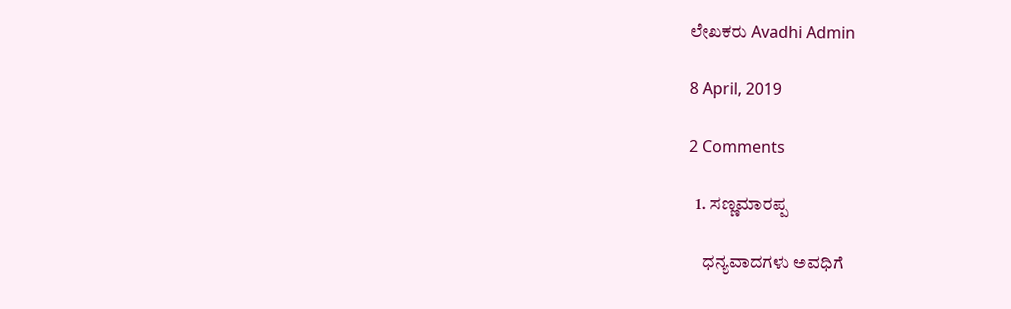ಲೇಖಕರು Avadhi Admin

8 April, 2019

2 Comments

  1. ಸಣ್ಣಮಾರಪ್ಪ

    ಧನ್ಯವಾದಗಳು ಅವಧಿಗೆ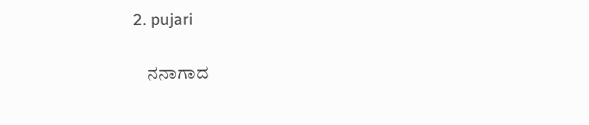2. pujari

    ನನಾಗಾದ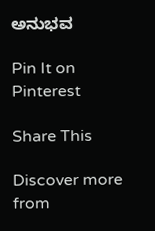ಅನುಭವ

Pin It on Pinterest

Share This

Discover more from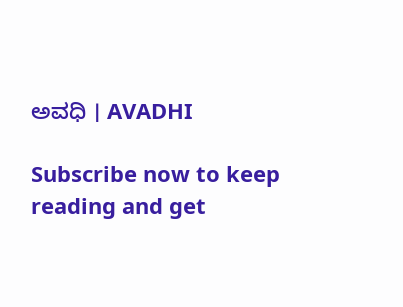ಅವಧಿ । AVADHI

Subscribe now to keep reading and get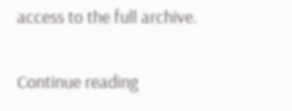access to the full archive.

Continue reading